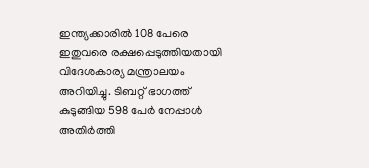ഇന്ത്യക്കാരിൽ 108 പേരെ ഇതുവരെ രക്ഷപ്പെടുത്തിയതായി വിദേശകാര്യ മന്ത്രാലയം അറിയിച്ചു. ടിബറ്റ് ഭാഗത്ത് കുടുങ്ങിയ 598 പേർ നേപ്പാൾ അതിർത്തി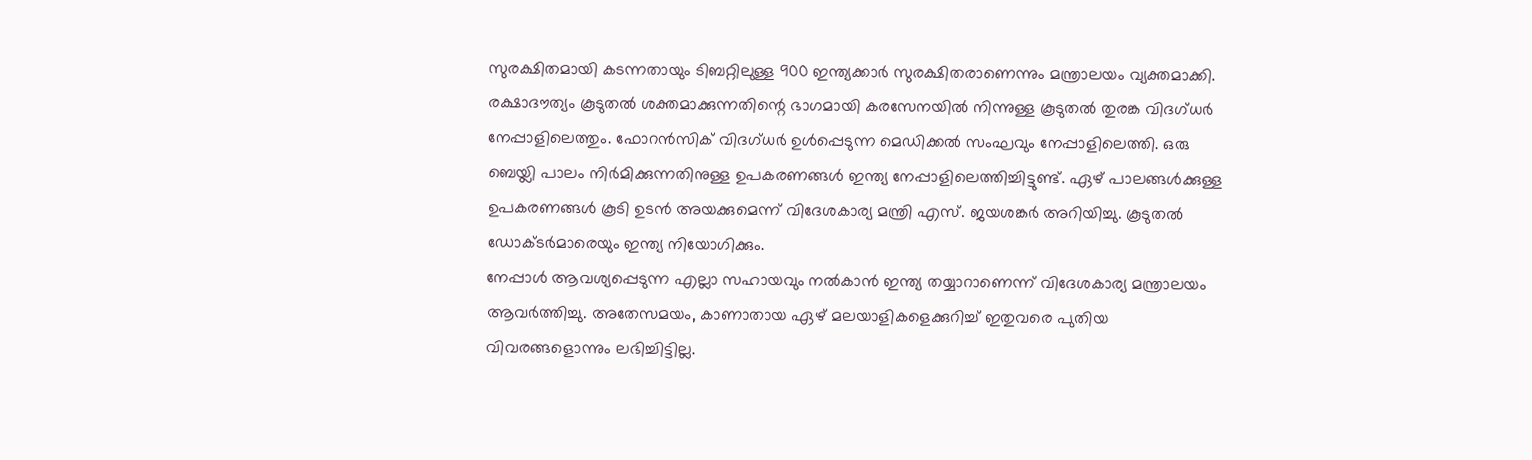സുരക്ഷിതമായി കടന്നതായും ടിബറ്റിലുള്ള 900 ഇന്ത്യക്കാർ സുരക്ഷിതരാണെന്നും മന്ത്രാലയം വ്യക്തമാക്കി.
രക്ഷാദൗത്യം കൂടുതൽ ശക്തമാക്കുന്നതിന്റെ ഭാഗമായി കരസേനയിൽ നിന്നുള്ള കൂടുതൽ തുരങ്ക വിദഗ്ധർ നേപ്പാളിലെത്തും. ഫോറൻസിക് വിദഗ്ധർ ഉൾപ്പെടുന്ന മെഡിക്കൽ സംഘവും നേപ്പാളിലെത്തി. ഒരു ബെയ്ലി പാലം നിർമിക്കുന്നതിനുള്ള ഉപകരണങ്ങൾ ഇന്ത്യ നേപ്പാളിലെത്തിച്ചിട്ടുണ്ട്. ഏഴ് പാലങ്ങൾക്കുള്ള ഉപകരണങ്ങൾ കൂടി ഉടൻ അയക്കുമെന്ന് വിദേശകാര്യ മന്ത്രി എസ്. ജയശങ്കർ അറിയിച്ചു. കൂടുതൽ ഡോക്ടർമാരെയും ഇന്ത്യ നിയോഗിക്കും.
നേപ്പാൾ ആവശ്യപ്പെടുന്ന എല്ലാ സഹായവും നൽകാൻ ഇന്ത്യ തയ്യാറാണെന്ന് വിദേശകാര്യ മന്ത്രാലയം ആവർത്തിച്ചു. അതേസമയം, കാണാതായ ഏഴ് മലയാളികളെക്കുറിച്ച് ഇതുവരെ പുതിയ വിവരങ്ങളൊന്നും ലഭിച്ചിട്ടില്ല.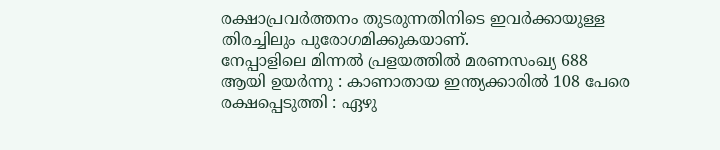രക്ഷാപ്രവർത്തനം തുടരുന്നതിനിടെ ഇവർക്കായുള്ള തിരച്ചിലും പുരോഗമിക്കുകയാണ്.
നേപ്പാളിലെ മിന്നൽ പ്രളയത്തിൽ മരണസംഖ്യ 688 ആയി ഉയർന്നു : കാണാതായ ഇന്ത്യക്കാരിൽ 108 പേരെ രക്ഷപ്പെടുത്തി : ഏഴു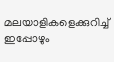മലയാളികളെക്കുറിച്ച് ഇപ്പോഴും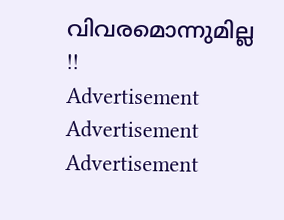വിവരമൊന്നുമില്ല !!
Advertisement
Advertisement
Advertisement